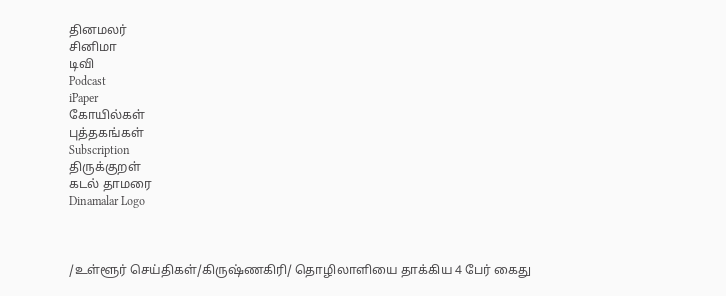தினமலர்
சினிமா
டிவி
Podcast
iPaper
கோயில்கள்
புத்தகங்கள்
Subscription
திருக்குறள்
கடல் தாமரை
Dinamalar Logo



/உள்ளூர் செய்திகள்/கிருஷ்ணகிரி/ தொழிலாளியை தாக்கிய 4 பேர் கைது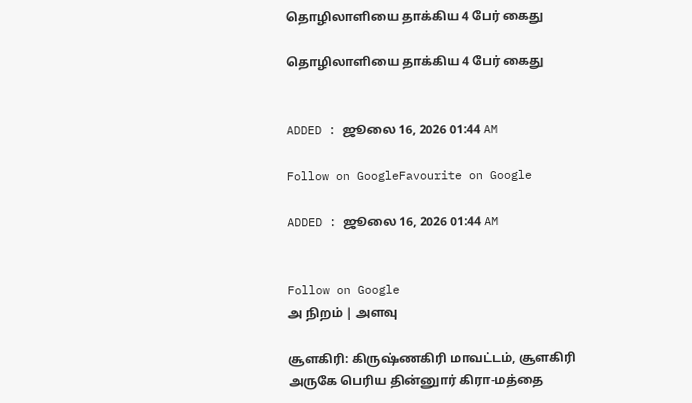தொழிலாளியை தாக்கிய 4 பேர் கைது

தொழிலாளியை தாக்கிய 4 பேர் கைது


ADDED : ஜூலை 16, 2026 01:44 AM

Follow on GoogleFavourite on Google

ADDED : ஜூலை 16, 2026 01:44 AM


Follow on Google
அ நிறம் | அளவு

சூளகிரி: கிருஷ்ணகிரி மாவட்டம், சூளகிரி அருகே பெரிய தின்னுார் கிரா-மத்தை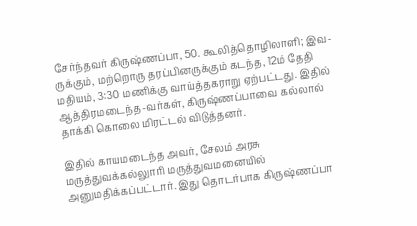சேர்ந்தவர் கிருஷ்ணப்பா, 50. கூலித்தொழிலாளி; இவ-ருக்கும், மற்றொரு தரப்பினருக்கும் கடந்த, 12ம் தேதி மதியம், 3:30 மணிக்கு வாய்த்தகராறு ஏற்பட்டது. இதில் ஆத்திரமடைந்த-வர்கள், கிருஷ்ணப்பாவை கல்லால் தாக்கி கொலை மிரட்டல் விடுத்தனர்.

இதில் காயமடைந்த அவர், சேலம் அரசு மருத்துவக்கல்லுாரி மருத்துவமனையில் அனுமதிக்கப்பட்டார். இது தொடர்பாக கிருஷ்ணப்பா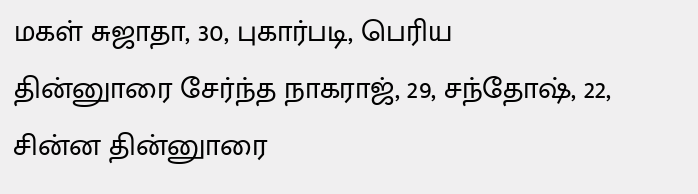மகள் சுஜாதா, 30, புகார்படி, பெரிய தின்னுாரை சேர்ந்த நாகராஜ், 29, சந்தோஷ், 22, சின்ன தின்னுாரை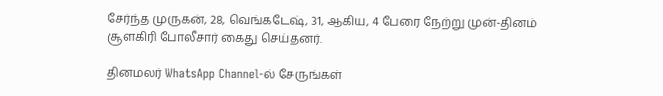சேர்ந்த முருகன், 28, வெங்கடேஷ், 31, ஆகிய, 4 பேரை நேற்று முன்-தினம் சூளகிரி போலீசார் கைது செய்தனர்.

தினமலர் WhatsApp Channel-ல் சேருங்கள்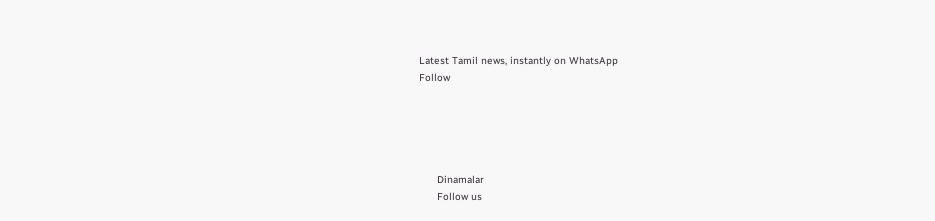Latest Tamil news, instantly on WhatsApp
Follow





      Dinamalar
      Follow us